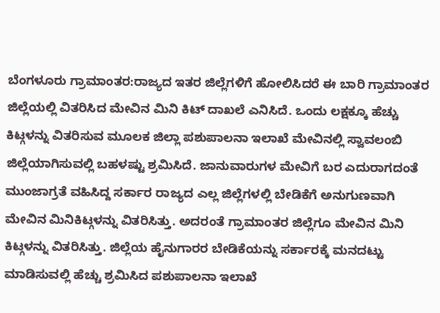ಬೆಂಗಳೂರು ಗ್ರಾಮಾಂತರ:ರಾಜ್ಯದ ಇತರ ಜಿಲ್ಲೆಗಳಿಗೆ ಹೋಲಿಸಿದರೆ ಈ ಬಾರಿ ಗ್ರಾಮಾಂತರ ಜಿಲ್ಲೆಯಲ್ಲಿ ವಿತರಿಸಿದ ಮೇವಿನ ಮಿನಿ ಕಿಟ್ ದಾಖಲೆ ಎನಿಸಿದೆ. ಒಂದು ಲಕ್ಷಕ್ಕೂ ಹೆಚ್ಚು ಕಿಟ್ಗಳನ್ನು ವಿತರಿಸುವ ಮೂಲಕ ಜಿಲ್ಲಾ ಪಶುಪಾಲನಾ ಇಲಾಖೆ ಮೇವಿನಲ್ಲಿ ಸ್ವಾವಲಂಬಿ ಜಿಲ್ಲೆಯಾಗಿಸುವಲ್ಲಿ ಬಹಳಷ್ಟು ಶ್ರಮಿಸಿದೆ. ಜಾನುವಾರುಗಳ ಮೇವಿಗೆ ಬರ ಎದುರಾಗದಂತೆ ಮುಂಜಾಗ್ರತೆ ವಹಿಸಿದ್ದ ಸರ್ಕಾರ ರಾಜ್ಯದ ಎಲ್ಲ ಜಿಲ್ಲೆಗಳಲ್ಲಿ ಬೇಡಿಕೆಗೆ ಅನುಗುಣವಾಗಿ ಮೇವಿನ ಮಿನಿಕಿಟ್ಗಳನ್ನು ವಿತರಿಸಿತ್ತು. ಅದರಂತೆ ಗ್ರಾಮಾಂತರ ಜಿಲ್ಲೆಗೂ ಮೇವಿನ ಮಿನಿ ಕಿಟ್ಗಳನ್ನು ವಿತರಿಸಿತ್ತು. ಜಿಲ್ಲೆಯ ಹೈನುಗಾರರ ಬೇಡಿಕೆಯನ್ನು ಸರ್ಕಾರಕ್ಕೆ ಮನದಟ್ಟು ಮಾಡಿಸುವಲ್ಲಿ ಹೆಚ್ಚು ಶ್ರಮಿಸಿದ ಪಶುಪಾಲನಾ ಇಲಾಖೆ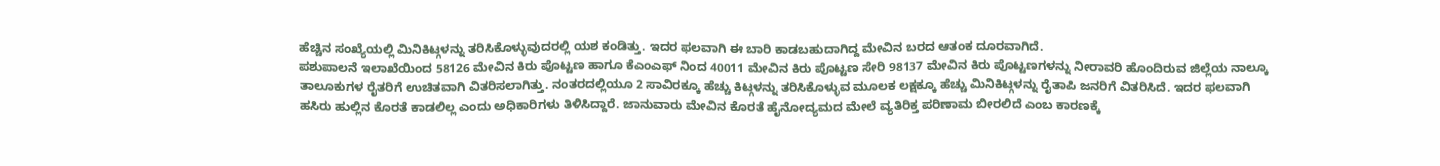ಹೆಚ್ಚಿನ ಸಂಖ್ಯೆಯಲ್ಲಿ ಮಿನಿಕಿಟ್ಗಳನ್ನು ತರಿಸಿಕೊಳ್ಳುವುದರಲ್ಲಿ ಯಶ ಕಂಡಿತ್ತು. ಇದರ ಫಲವಾಗಿ ಈ ಬಾರಿ ಕಾಡಬಹುದಾಗಿದ್ದ ಮೇವಿನ ಬರದ ಆತಂಕ ದೂರವಾಗಿದೆ.
ಪಶುಪಾಲನೆ ಇಲಾಖೆಯಿಂದ 58126 ಮೇವಿನ ಕಿರು ಪೊಟ್ಟಣ ಹಾಗೂ ಕೆಎಂಎಫ್ ನಿಂದ 40011 ಮೇವಿನ ಕಿರು ಪೊಟ್ಟಣ ಸೇರಿ 98137 ಮೇವಿನ ಕಿರು ಪೊಟ್ಟಣಗಳನ್ನು ನೀರಾವರಿ ಹೊಂದಿರುವ ಜಿಲ್ಲೆಯ ನಾಲ್ಕೂ ತಾಲೂಕುಗಳ ರೈತರಿಗೆ ಉಚಿತವಾಗಿ ವಿತರಿಸಲಾಗಿತ್ತು. ನಂತರದಲ್ಲಿಯೂ 2 ಸಾವಿರಕ್ಕೂ ಹೆಚ್ಚು ಕಿಟ್ಗಳನ್ನು ತರಿಸಿಕೊಳ್ಳುವ ಮೂಲಕ ಲಕ್ಷಕ್ಕೂ ಹೆಚ್ಚು ಮಿನಿಕಿಟ್ಗಳನ್ನು ರೈತಾಪಿ ಜನರಿಗೆ ವಿತರಿಸಿದೆ. ಇದರ ಫಲವಾಗಿ ಹಸಿರು ಹುಲ್ಲಿನ ಕೊರತೆ ಕಾಡಲಿಲ್ಲ ಎಂದು ಅಧಿಕಾರಿಗಳು ತಿಳಿಸಿದ್ದಾರೆ. ಜಾನುವಾರು ಮೇವಿನ ಕೊರತೆ ಹೈನೋದ್ಯಮದ ಮೇಲೆ ವ್ಯತಿರಿಕ್ತ ಪರಿಣಾಮ ಬೀರಲಿದೆ ಎಂಬ ಕಾರಣಕ್ಕೆ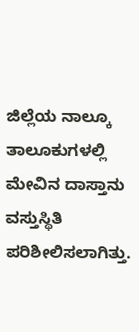ಜಿಲ್ಲೆಯ ನಾಲ್ಕೂ ತಾಲೂಕುಗಳಲ್ಲಿ ಮೇವಿನ ದಾಸ್ತಾನು ವಸ್ತುಸ್ಥಿತಿ ಪರಿಶೀಲಿಸಲಾಗಿತ್ತು.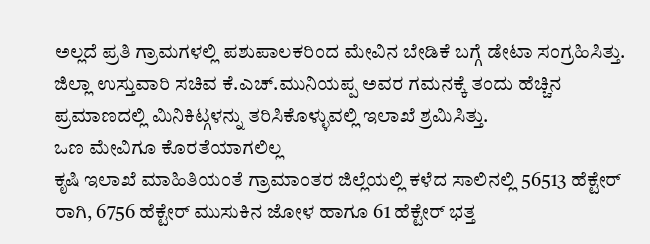ಅಲ್ಲದೆ ಪ್ರತಿ ಗ್ರಾಮಗಳಲ್ಲಿ ಪಶುಪಾಲಕರಿಂದ ಮೇವಿನ ಬೇಡಿಕೆ ಬಗ್ಗೆ ಡೇಟಾ ಸಂಗ್ರಹಿಸಿತ್ತು. ಜಿಲ್ಲಾ ಉಸ್ತುವಾರಿ ಸಚಿವ ಕೆ.ಎಚ್.ಮುನಿಯಪ್ಪ ಅವರ ಗಮನಕ್ಕೆ ತಂದು ಹೆಚ್ಚಿನ ಪ್ರಮಾಣದಲ್ಲಿ ಮಿನಿಕಿಟ್ಗಳನ್ನು ತರಿಸಿಕೊಳ್ಳುವಲ್ಲಿ ಇಲಾಖೆ ಶ್ರಮಿಸಿತ್ತು.
ಒಣ ಮೇವಿಗೂ ಕೊರತೆಯಾಗಲಿಲ್ಲ
ಕೃಷಿ ಇಲಾಖೆ ಮಾಹಿತಿಯಂತೆ ಗ್ರಾಮಾಂತರ ಜಿಲ್ಲೆಯಲ್ಲಿ ಕಳೆದ ಸಾಲಿನಲ್ಲಿ 56513 ಹೆಕ್ಟೇರ್ ರಾಗಿ, 6756 ಹೆಕ್ಟೇರ್ ಮುಸುಕಿನ ಜೋಳ ಹಾಗೂ 61 ಹೆಕ್ಟೇರ್ ಭತ್ತ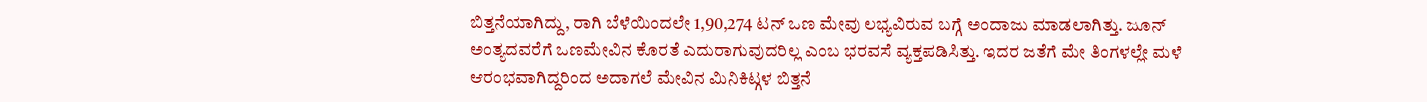ಬಿತ್ತನೆಯಾಗಿದ್ದು, ರಾಗಿ ಬೆಳೆಯಿಂದಲೇ 1,90,274 ಟನ್ ಒಣ ಮೇವು ಲಭ್ಯವಿರುವ ಬಗ್ಗೆ ಅಂದಾಜು ಮಾಡಲಾಗಿತ್ತು. ಜೂನ್ ಅಂತ್ಯದವರೆಗೆ ಒಣಮೇವಿನ ಕೊರತೆ ಎದುರಾಗುವುದರಿಲ್ಲ ಎಂಬ ಭರವಸೆ ವ್ಯಕ್ತಪಡಿಸಿತ್ತು. ಇದರ ಜತೆಗೆ ಮೇ ತಿಂಗಳಲ್ಲೇ ಮಳೆ ಆರಂಭವಾಗಿದ್ದರಿಂದ ಅದಾಗಲೆ ಮೇವಿನ ಮಿನಿಕಿಟ್ಗಳ ಬಿತ್ತನೆ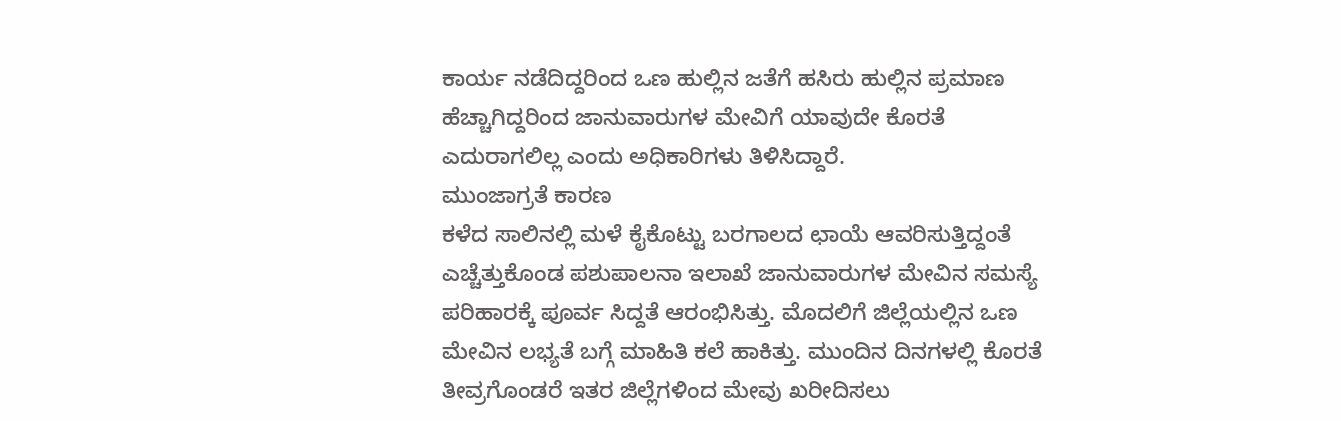ಕಾರ್ಯ ನಡೆದಿದ್ದರಿಂದ ಒಣ ಹುಲ್ಲಿನ ಜತೆಗೆ ಹಸಿರು ಹುಲ್ಲಿನ ಪ್ರಮಾಣ ಹೆಚ್ಚಾಗಿದ್ದರಿಂದ ಜಾನುವಾರುಗಳ ಮೇವಿಗೆ ಯಾವುದೇ ಕೊರತೆ ಎದುರಾಗಲಿಲ್ಲ ಎಂದು ಅಧಿಕಾರಿಗಳು ತಿಳಿಸಿದ್ದಾರೆ.
ಮುಂಜಾಗ್ರತೆ ಕಾರಣ
ಕಳೆದ ಸಾಲಿನಲ್ಲಿ ಮಳೆ ಕೈಕೊಟ್ಟು ಬರಗಾಲದ ಛಾಯೆ ಆವರಿಸುತ್ತಿದ್ದಂತೆ ಎಚ್ಚೆತ್ತುಕೊಂಡ ಪಶುಪಾಲನಾ ಇಲಾಖೆ ಜಾನುವಾರುಗಳ ಮೇವಿನ ಸಮಸ್ಯೆ ಪರಿಹಾರಕ್ಕೆ ಪೂರ್ವ ಸಿದ್ದತೆ ಆರಂಭಿಸಿತ್ತು. ಮೊದಲಿಗೆ ಜಿಲ್ಲೆಯಲ್ಲಿನ ಒಣ ಮೇವಿನ ಲಭ್ಯತೆ ಬಗ್ಗೆ ಮಾಹಿತಿ ಕಲೆ ಹಾಕಿತ್ತು. ಮುಂದಿನ ದಿನಗಳಲ್ಲಿ ಕೊರತೆ ತೀವ್ರಗೊಂಡರೆ ಇತರ ಜಿಲ್ಲೆಗಳಿಂದ ಮೇವು ಖರೀದಿಸಲು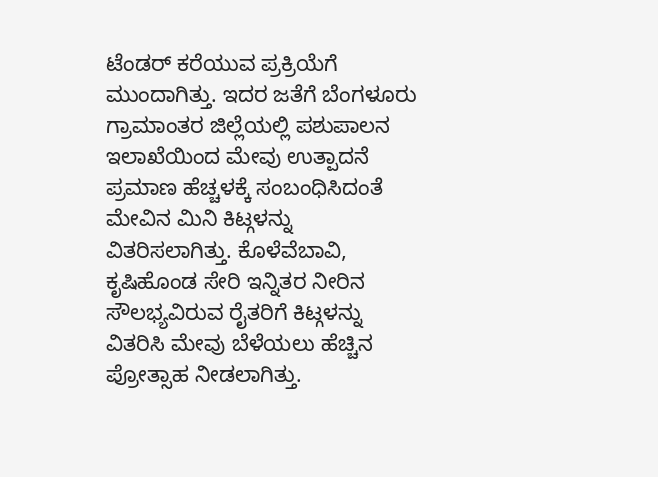ಟೆಂಡರ್ ಕರೆಯುವ ಪ್ರಕ್ರಿಯೆಗೆ ಮುಂದಾಗಿತ್ತು. ಇದರ ಜತೆಗೆ ಬೆಂಗಳೂರು ಗ್ರಾಮಾಂತರ ಜಿಲ್ಲೆಯಲ್ಲಿ ಪಶುಪಾಲನ ಇಲಾಖೆಯಿಂದ ಮೇವು ಉತ್ಪಾದನೆ ಪ್ರಮಾಣ ಹೆಚ್ಚಳಕ್ಕೆ ಸಂಬಂಧಿಸಿದಂತೆ ಮೇವಿನ ಮಿನಿ ಕಿಟ್ಗಳನ್ನು ವಿತರಿಸಲಾಗಿತ್ತು. ಕೊಳೆವೆಬಾವಿ, ಕೃಷಿಹೊಂಡ ಸೇರಿ ಇನ್ನಿತರ ನೀರಿನ ಸೌಲಭ್ಯವಿರುವ ರೈತರಿಗೆ ಕಿಟ್ಗಳನ್ನು ವಿತರಿಸಿ ಮೇವು ಬೆಳೆಯಲು ಹೆಚ್ಚಿನ ಪ್ರೋತ್ಸಾಹ ನೀಡಲಾಗಿತ್ತು.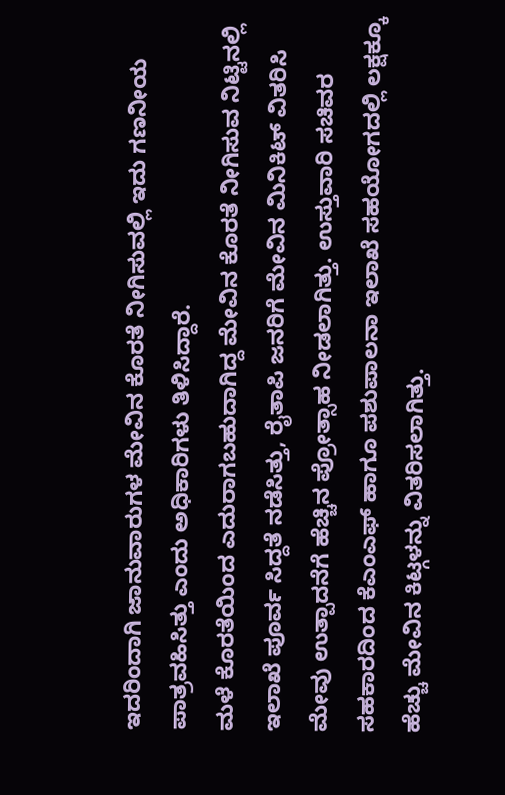ಇದರಿಂದಾಗಿ ಜಾನುವಾರುಗಳ ಮೇವಿನ ಕೊರತೆ ನೀಗಿಸುವಲ್ಲಿ ಇದು ಗಣನೀಯ ಪಾತ್ರವಹಿಸಿತ್ತು ಎಂದು ಅಧಿಕಾರಿಗಳು ತಿಳಿಸಿದ್ದಾರೆ.
ಮಳೆ ಕೊರತೆಯಿಂದ ಎದುರಾಗಬಹುದಾಗಿದ್ದ ಮೇವಿನ ಕೊರತೆ ನೀಗಿಸುವ ನಿಟ್ಟಿನಲ್ಲಿ ಇಲಾಖೆ ಪೂರ್ವ ಸಿದ್ದತೆ ನಡೆಸಿತ್ತು, ರೈತಾಪಿ ಜನರಿಗೆ ಮೇವಿನ ಮಿನಿಕಿಟ್ ವಿತರಿಸಿ ಮೇವು ಉತ್ಪಾದನೆಗೆ ಹೆಚ್ಚಿನ ಪ್ರೋತ್ಸಾಹ ನೀಡಲಾಗಿತ್ತು. ಉಸ್ತುವಾರಿ ಸಚಿವರ ಸಹಕಾರದಿಂದ ಕೆಎಂಎಫ್ ಹಾಗೂ ಪಶುಪಾಲನಾ ಇಲಾಖೆ ಸಹಯೋಗದಲ್ಲಿ ಲಕ್ಷಕ್ಕೂ ಹೆಚ್ಚು ಮೇವಿನ ಕಿಟ್ಗಳನ್ನು ವಿತರಿಸಲಾಗಿತ್ತು.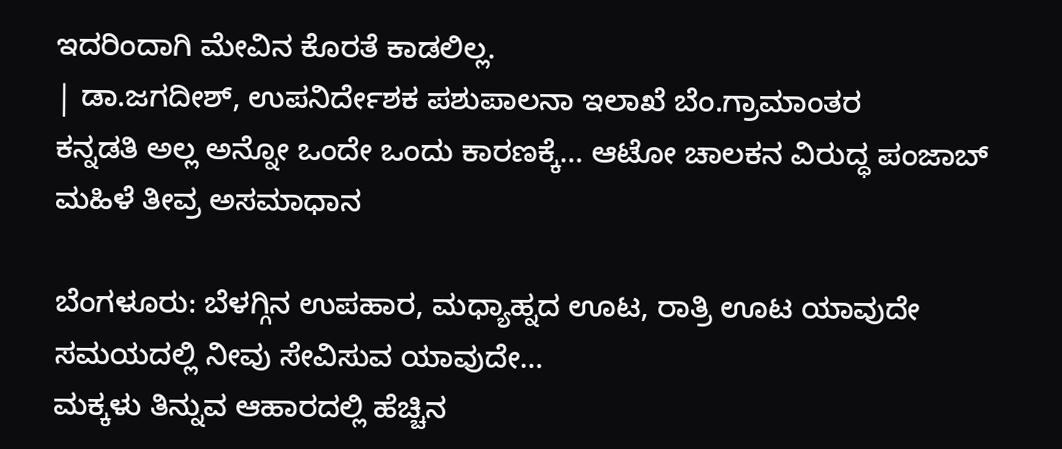ಇದರಿಂದಾಗಿ ಮೇವಿನ ಕೊರತೆ ಕಾಡಲಿಲ್ಲ.
| ಡಾ.ಜಗದೀಶ್, ಉಪನಿರ್ದೇಶಕ ಪಶುಪಾಲನಾ ಇಲಾಖೆ ಬೆಂ.ಗ್ರಾಮಾಂತರ
ಕನ್ನಡತಿ ಅಲ್ಲ ಅನ್ನೋ ಒಂದೇ ಒಂದು ಕಾರಣಕ್ಕೆ… ಆಟೋ ಚಾಲಕನ ವಿರುದ್ಧ ಪಂಜಾಬ್ ಮಹಿಳೆ ತೀವ್ರ ಅಸಮಾಧಾನ

ಬೆಂಗಳೂರು: ಬೆಳಗ್ಗಿನ ಉಪಹಾರ, ಮಧ್ಯಾಹ್ನದ ಊಟ, ರಾತ್ರಿ ಊಟ ಯಾವುದೇ ಸಮಯದಲ್ಲಿ ನೀವು ಸೇವಿಸುವ ಯಾವುದೇ…
ಮಕ್ಕಳು ತಿನ್ನುವ ಆಹಾರದಲ್ಲಿ ಹೆಚ್ಚಿನ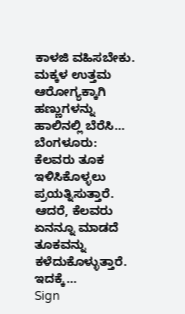ಕಾಳಜಿ ವಹಿಸಬೇಕು. ಮಕ್ಕಳ ಉತ್ತಮ ಆರೋಗ್ಯಕ್ಕಾಗಿ ಹಣ್ಣುಗಳನ್ನು ಹಾಲಿನಲ್ಲಿ ಬೆರೆಸಿ…
ಬೆಂಗಳೂರು: ಕೆಲವರು ತೂಕ ಇಳಿಸಿಕೊಳ್ಳಲು ಪ್ರಯತ್ನಿಸುತ್ತಾರೆ. ಆದರೆ, ಕೆಲವರು ಏನನ್ನೂ ಮಾಡದೆ ತೂಕವನ್ನು ಕಳೆದುಕೊಳ್ಳುತ್ತಾರೆ. ಇದಕ್ಕೆ…
Sign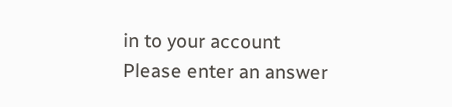in to your account
Please enter an answer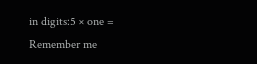in digits:5 × one =
Remember me